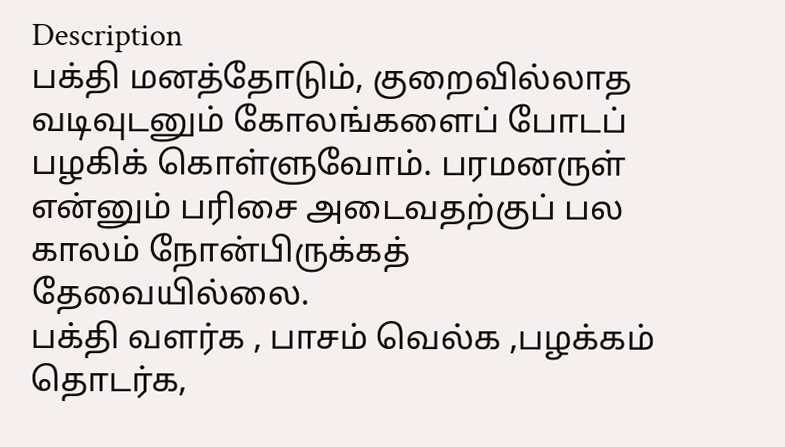Description
பக்தி மனத்தோடும், குறைவில்லாத வடிவுடனும் கோலங்களைப் போடப் பழகிக் கொள்ளுவோம். பரமனருள் என்னும் பரிசை அடைவதற்குப் பல காலம் நோன்பிருக்கத் தேவையில்லை.
பக்தி வளர்க , பாசம் வெல்க ,பழக்கம் தொடர்க,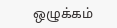ஒழுக்கம்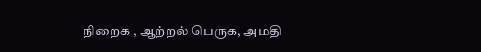நிறைக , ஆற்றல் பெருக, அமதி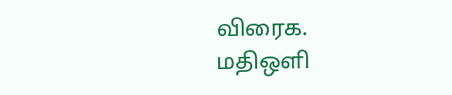விரைக.
மதிஒளி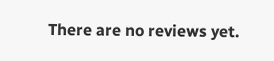There are no reviews yet.